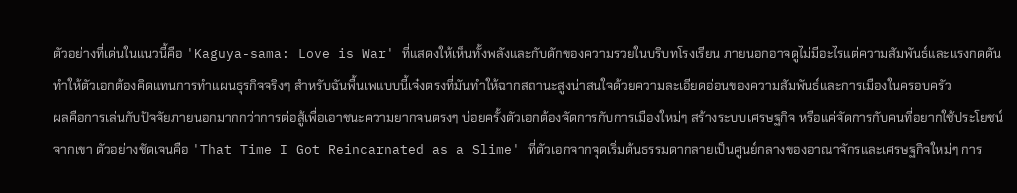ตัวอย่างที่เด่นในแนวนี้คือ 'Kaguya-sama: Love is War' ที่แสดงให้เห็นทั้งพลังและกับดักของความรวยในบริบทโรงเรียน ภายนอกอาจดูไม่มีอะไรแต่ความสัมพันธ์และแรงกดดันทำให้ตัวเอกต้องคิดแทนการทำแผนธุรกิจจริงๆ สำหรับฉันพื้นเพแบบนี้เจ๋งตรงที่มันทำให้ฉากสถานะสูงน่าสนใจด้วยความละเอียดอ่อนของความสัมพันธ์และการเมืองในครอบครัว
ผลคือการเล่นกับปัจจัยภายนอกมากกว่าการต่อสู้เพื่อเอาชนะความยากจนตรงๆ บ่อยครั้งตัวเอกต้องจัดการกับการเมืองใหม่ๆ สร้างระบบเศรษฐกิจ หรือแค่จัดการกับคนที่อยากใช้ประโยชน์จากเขา ตัวอย่างชัดเจนคือ 'That Time I Got Reincarnated as a Slime' ที่ตัวเอกจากจุดเริ่มต้นธรรมดากลายเป็นศูนย์กลางของอาณาจักรและเศรษฐกิจใหม่ๆ การ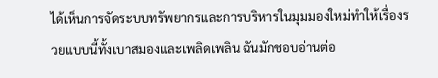ได้เห็นการจัดระบบทรัพยากรและการบริหารในมุมมองใหม่ทำให้เรื่องรวยแบบนี้ทั้งเบาสมองและเพลิดเพลิน ฉันมักชอบอ่านต่อ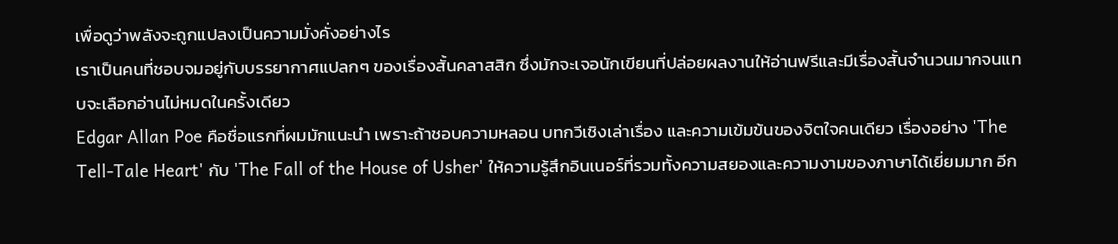เพื่อดูว่าพลังจะถูกแปลงเป็นความมั่งคั่งอย่างไร
เราเป็นคนที่ชอบจมอยู่กับบรรยากาศแปลกๆ ของเรื่องสั้นคลาสสิก ซึ่งมักจะเจอนักเขียนที่ปล่อยผลงานให้อ่านฟรีและมีเรื่องสั้นจำนวนมากจนแทบจะเลือกอ่านไม่หมดในครั้งเดียว
Edgar Allan Poe คือชื่อแรกที่ผมมักแนะนำ เพราะถ้าชอบความหลอน บทกวีเชิงเล่าเรื่อง และความเข้มข้นของจิตใจคนเดียว เรื่องอย่าง 'The Tell-Tale Heart' กับ 'The Fall of the House of Usher' ให้ความรู้สึกอินเนอร์ที่รวมทั้งความสยองและความงามของภาษาได้เยี่ยมมาก อีก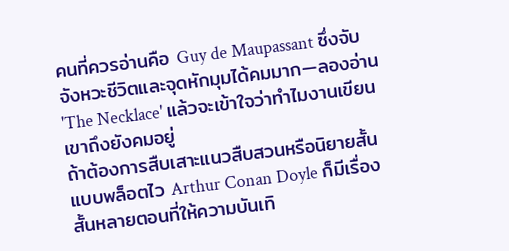คนที่ควรอ่านคือ Guy de Maupassant ซึ่งจับจังหวะชีวิตและจุดหักมุมได้คมมาก—ลองอ่าน 'The Necklace' แล้วจะเข้าใจว่าทำไมงานเขียนเขาถึงยังคมอยู่
ถ้าต้องการสืบเสาะแนวสืบสวนหรือนิยายสั้นแบบพล็อตไว Arthur Conan Doyle ก็มีเรื่องสั้นหลายตอนที่ให้ความบันเทิ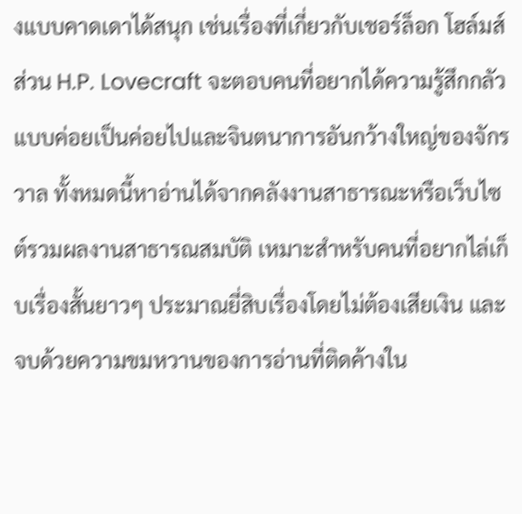งแบบคาดเดาได้สนุก เช่นเรื่องที่เกี่ยวกับเชอร์ล็อก โฮล์มส์ ส่วน H.P. Lovecraft จะตอบคนที่อยากได้ความรู้สึกกลัวแบบค่อยเป็นค่อยไปและจินตนาการอันกว้างใหญ่ของจักรวาล ทั้งหมดนี้หาอ่านได้จากคลังงานสาธารณะหรือเว็บไซต์รวมผลงานสาธารณสมบัติ เหมาะสำหรับคนที่อยากไล่เก็บเรื่องสั้นยาวๆ ประมาณยี่สิบเรื่องโดยไม่ต้องเสียเงิน และจบด้วยความขมหวานของการอ่านที่ติดค้างใน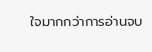ใจมากกว่าการอ่านจบ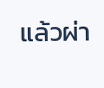แล้วผ่า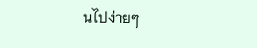นไปง่ายๆ